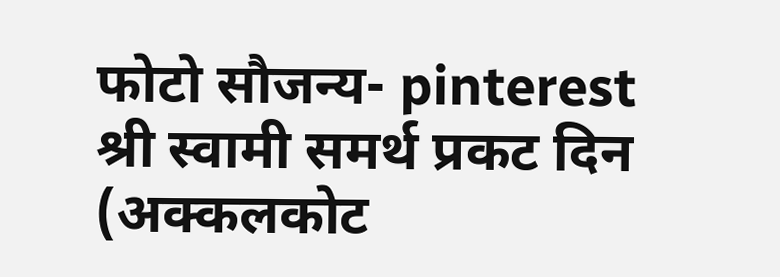फोटो सौजन्य- pinterest
श्री स्वामी समर्थ प्रकट दिन (अक्कलकोट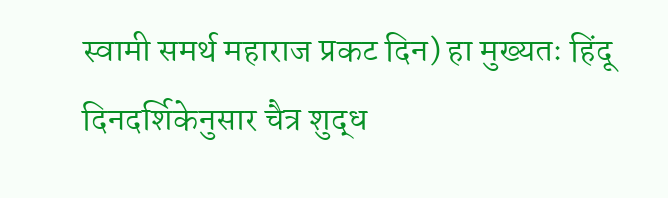स्वामी समर्थ महाराज प्रकट दिन) हा मुख्यतः हिंदू दिनदर्शिकेनुसार चैत्र शुद्ध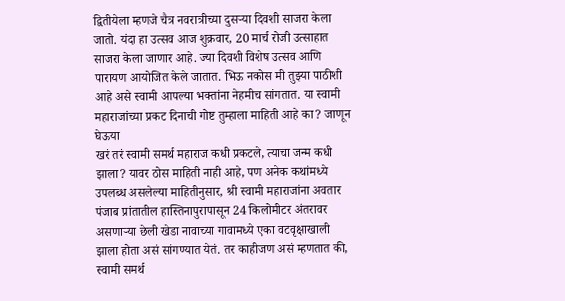द्वितीयेला म्हणजे चैत्र नवरात्रीच्या दुसऱ्या दिवशी साजरा केला जातो. यंदा हा उत्सव आज शुक्रवार, 20 मार्च रोजी उत्साहात साजरा केला जाणार आहे. ज्या दिवशी विशेष उत्सव आणि पारायण आयोजित केले जातात. भिऊ नकोस मी तुझ्या पाठीशी आहे असे स्वामी आपल्या भक्तांना नेहमीच सांगतात. या स्वामी महाराजांच्या प्रकट दिनाची गोष्ट तुम्हाला माहिती आहे का? जाणून घेऊया
खरं तरं स्वामी समर्थ महाराज कधी प्रकटले, त्याचा जन्म कधी झाला? यावर ठोस माहिती नाही आहे, पण अनेक कथांमध्ये उपलब्ध असलेल्या माहितीनुसार, श्री स्वामी महाराजांना अवतार पंजाब प्रांतातील हास्तिनापुरापासून 24 किलोमीटर अंतरावर असणाऱ्या छेली खेडा नावाच्या गावामध्ये एका वटवृक्षाखाली झाला होता असं सांगण्यात येतं. तर काहीजण असं म्हणतात की, स्वामी समर्थ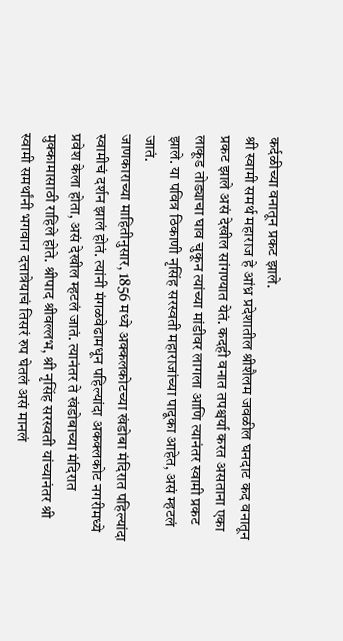कर्दळीच्या वनातून प्रकट झाले.
श्री स्वामी समर्थ महाराज हे आंध्र प्रदेशातील श्रीशैलम जवळील घनदाट कद वनातून प्रकट झाले असं देखील सांगण्यात येतं. कदही वनात तपश्चर्या करत असताना एका लाकूड तोड्याचा घाव चुकून त्यांच्या मांडीवर लागला आणि त्यानंतर स्वामी प्रकट झाले. या पवित्र ठिकाणी नृसिंह सरस्वती महाराजांच्या पादूका आहेत, असं म्हटलं जातं.
जाणकाराच्या माहितीनुसार, 1856 मध्ये अक्कलकोटच्या खंडोबा मंदिरात पहिल्यांदा स्वामीचं दर्शन झालं होतं. त्यांनी मंगळवेढामधून पहिल्यांदा अकक्लकोट नगरीमध्ये प्रवेश केला होता, असं देखील म्हटलं जातं. त्यानंतर ते खंडोबाच्या मंदिरात मुक्कामासाठी राहिले होते. श्रीपाद श्रीवल्लभ, श्री नृसिंह सरस्वती यांच्यानंतर श्री स्वामी समर्थांनी भगवान दत्तात्रेयाचं तिसरं रुप घेतलं असं मानलं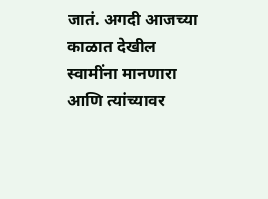जातं. अगदी आजच्या काळात देखील स्वामींना मानणारा आणि त्यांच्यावर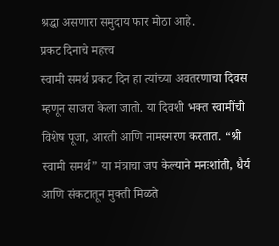श्रद्धा असणारा समुदाय फार मोठा आहे.
प्रकट दिनाचे महत्त्व
स्वामी समर्थ प्रकट दिन हा त्यांच्या अवतरणाचा दिवस म्हणून साजरा केला जातो. या दिवशी भक्त स्वामींची विशेष पूजा, आरती आणि नामस्मरण करतात. “श्री स्वामी समर्थ” या मंत्राचा जप केल्याने मनःशांती, धैर्य आणि संकटातून मुक्ती मिळते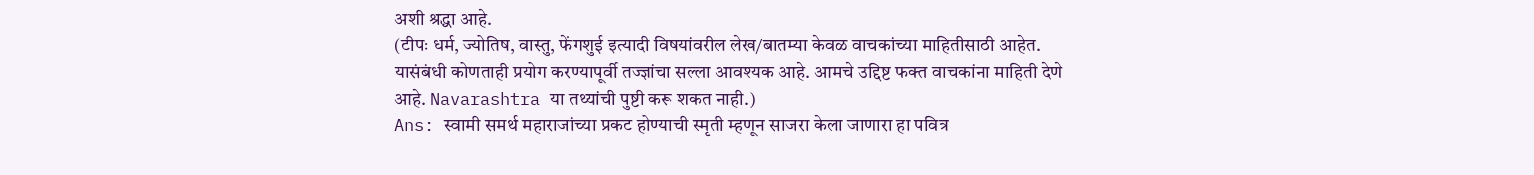अशी श्रद्धा आहे.
(टीपः धर्म, ज्योतिष, वास्तु, फेंगशुई इत्यादी विषयांवरील लेख/बातम्या केवळ वाचकांच्या माहितीसाठी आहेत. यासंबंधी कोणताही प्रयोग करण्यापूर्वी तज्ज्ञांचा सल्ला आवश्यक आहे. आमचे उद्दिष्ट फक्त वाचकांना माहिती देणे आहे. Navarashtra या तथ्यांची पुष्टी करू शकत नाही.)
Ans: स्वामी समर्थ महाराजांच्या प्रकट होण्याची स्मृती म्हणून साजरा केला जाणारा हा पवित्र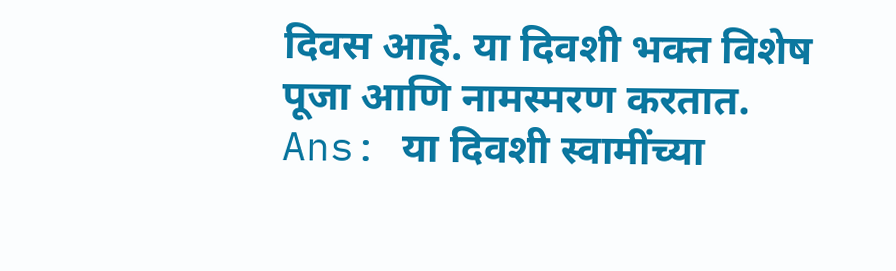दिवस आहे. या दिवशी भक्त विशेष पूजा आणि नामस्मरण करतात.
Ans: या दिवशी स्वामींच्या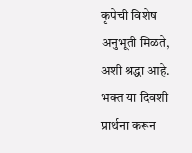कृपेची विशेष अनुभूती मिळते, अशी श्रद्धा आहे. भक्त या दिवशी प्रार्थना करून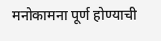मनोकामना पूर्ण होण्याची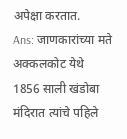अपेक्षा करतात.
Ans: जाणकारांच्या मते अक्कलकोट येथे 1856 साली खंडोबा मंदिरात त्यांचे पहिले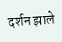दर्शन झाले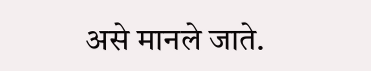असे मानले जाते.